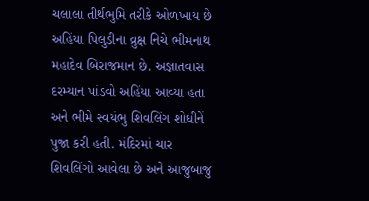ચલાલા તીર્થભુમિ તરીકે ઓળખાય છે અહિંયા પિલુડીના વ્રુક્ષ નિચે ભીમનાથ મહાદેવ બિરાજમાન છે. અજ્ઞાતવાસ દરમ્યાન પાંડવો અહિંયા આવ્યા હતા અને ભીમે સ્વયંભુ શિવલિંગ શોધીનેં પુજા કરી હતી. મંદિરમાં ચાર શિવલિંગો આવેલા છે અને આજુબાજુ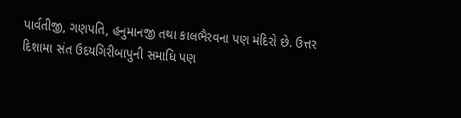પાર્વતીજી, ગણપતિ, હનુમાનજી તથા કાલભૈરવના પણ મંદિરો છે. ઉત્તર દિશામા સંત ઉદયગિરીબાપુની સમાધિ પણ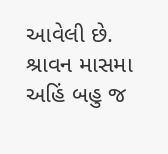આવેલી છે. શ્રાવન માસમા અહિં બહુ જ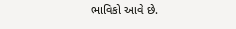ભાવિકો આવે છે.